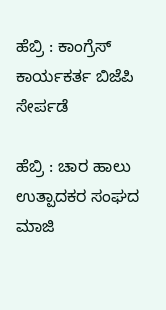ಹೆಬ್ರಿ : ಕಾಂಗ್ರೆಸ್ ಕಾರ್ಯಕರ್ತ ಬಿಜೆಪಿ ಸೇರ್ಪಡೆ

ಹೆಬ್ರಿ : ಚಾರ ಹಾಲು ಉತ್ಪಾದಕರ ಸಂಘದ ಮಾಜಿ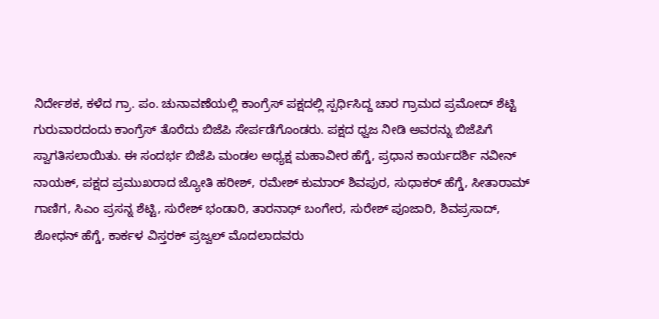ನಿರ್ದೇಶಕ, ಕಳೆದ ಗ್ರಾ. ಪಂ. ಚುನಾವಣೆಯಲ್ಲಿ ಕಾಂಗ್ರೆಸ್ ಪಕ್ಷದಲ್ಲಿ ಸ್ಪರ್ಧಿಸಿದ್ದ ಚಾರ ಗ್ರಾಮದ ಪ್ರಮೋದ್ ಶೆಟ್ಟಿ ಗುರುವಾರದಂದು ಕಾಂಗ್ರೆಸ್ ತೊರೆದು ಬಿಜೆಪಿ ಸೇರ್ಪಡೆಗೊಂಡರು. ಪಕ್ಷದ ಧ್ವಜ ನೀಡಿ ಅವರನ್ನು ಬಿಜೆಪಿಗೆ ಸ್ವಾಗತಿಸಲಾಯಿತು. ಈ ಸಂದರ್ಭ ಬಿಜೆಪಿ ಮಂಡಲ ಅಧ್ಯಕ್ಷ ಮಹಾವೀರ ಹೆಗ್ಡೆ, ಪ್ರಧಾನ ಕಾರ್ಯದರ್ಶಿ ನವೀನ್ ನಾಯಕ್, ಪಕ್ಷದ ಪ್ರಮುಖರಾದ ಜ್ಯೋತಿ ಹರೀಶ್, ರಮೇಶ್ ಕುಮಾರ್ ಶಿವಪುರ, ಸುಧಾಕರ್ ಹೆಗ್ಡೆ, ಸೀತಾರಾಮ್ ಗಾಣಿಗ, ಸಿಎಂ ಪ್ರಸನ್ನ ಶೆಟ್ಟಿ, ಸುರೇಶ್ ಭಂಡಾರಿ, ತಾರನಾಥ್ ಬಂಗೇರ, ಸುರೇಶ್ ಪೂಜಾರಿ, ಶಿವಪ್ರಸಾದ್, ಶೋಧನ್ ಹೆಗ್ಡೆ, ಕಾರ್ಕಳ ವಿಸ್ತರಕ್ ಪ್ರಜ್ವಲ್ ಮೊದಲಾದವರು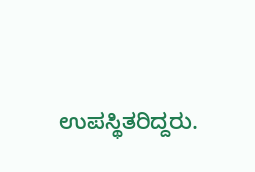ಉಪಸ್ಥಿತರಿದ್ದರು.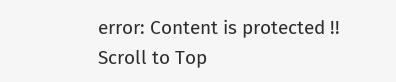error: Content is protected !!
Scroll to Top